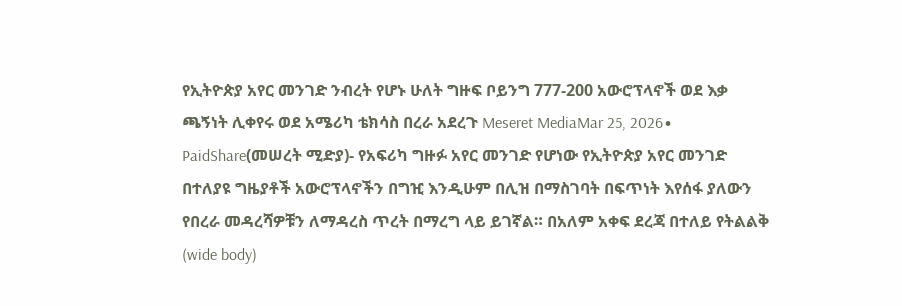የኢትዮጵያ አየር መንገድ ንብረት የሆኑ ሁለት ግዙፍ ቦይንግ 777-200 አውሮፕላኖች ወደ እቃ ጫኝነት ሊቀየሩ ወደ አሜሪካ ቴክሳስ በረራ አደረጉ Meseret MediaMar 25, 2026∙ PaidShare(መሠረት ሚድያ)- የአፍሪካ ግዙፉ አየር መንገድ የሆነው የኢትዮጵያ አየር መንገድ በተለያዩ ግዜያቶች አውሮፕላኖችን በግዢ እንዲሁም በሊዝ በማስገባት በፍጥነት እየሰፋ ያለውን የበረራ መዳረሻዎቹን ለማዳረስ ጥረት በማረግ ላይ ይገኛል። በአለም አቀፍ ደረጃ በተለይ የትልልቅ (wide body)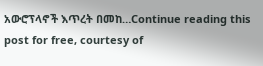አውሮፕላኖች እጥረት በመከ…Continue reading this post for free, courtesy of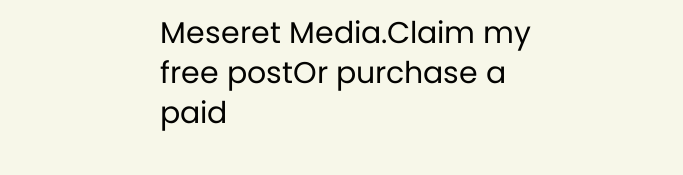Meseret Media.Claim my free postOr purchase a paid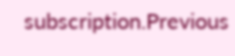subscription.Previous